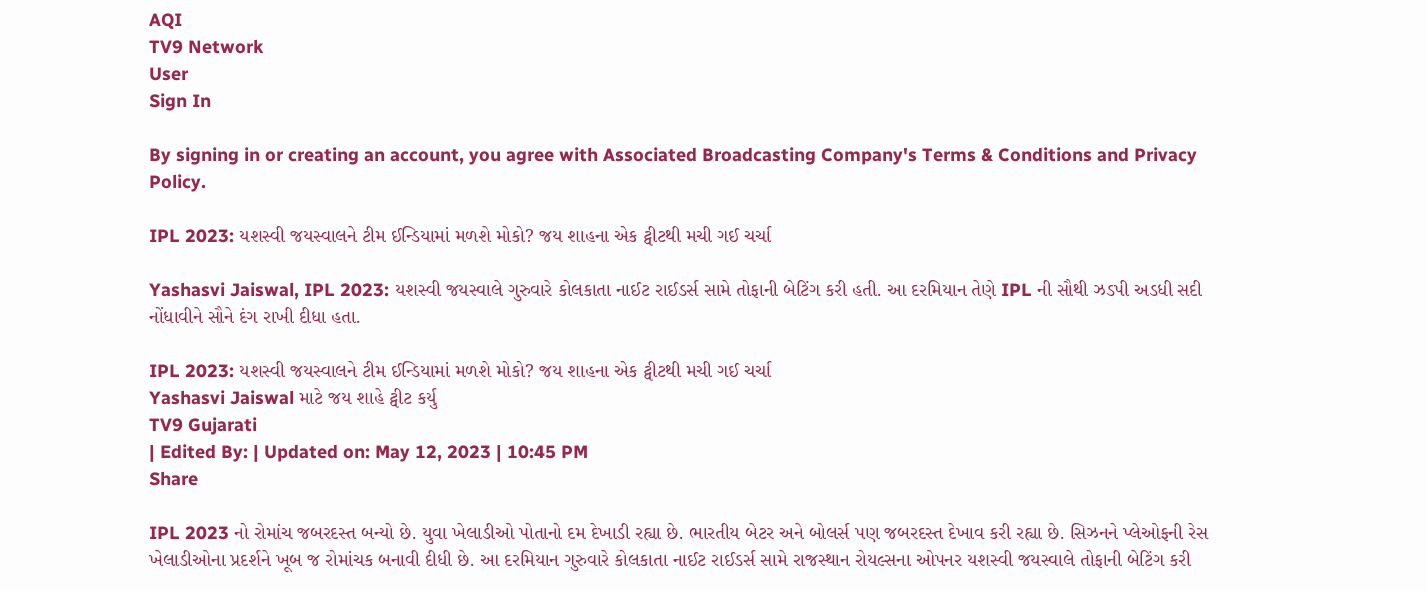AQI
TV9 Network
User
Sign In

By signing in or creating an account, you agree with Associated Broadcasting Company's Terms & Conditions and Privacy Policy.

IPL 2023: યશસ્વી જયસ્વાલને ટીમ ઈન્ડિયામાં મળશે મોકો? જય શાહના એક ટ્વીટથી મચી ગઈ ચર્ચા

Yashasvi Jaiswal, IPL 2023: યશસ્વી જયસ્વાલે ગુરુવારે કોલકાતા નાઈટ રાઈડર્સ સામે તોફાની બેટિંગ કરી હતી. આ દરમિયાન તેણે IPL ની સૌથી ઝડપી અડધી સદી નોંધાવીને સૌને દંગ રાખી દીધા હતા.

IPL 2023: યશસ્વી જયસ્વાલને ટીમ ઈન્ડિયામાં મળશે મોકો? જય શાહના એક ટ્વીટથી મચી ગઈ ચર્ચા
Yashasvi Jaiswal માટે જય શાહે ટ્વીટ કર્યુ
TV9 Gujarati
| Edited By: | Updated on: May 12, 2023 | 10:45 PM
Share

IPL 2023 નો રોમાંચ જબરદસ્ત બન્યો છે. યુવા ખેલાડીઓ પોતાનો દમ દેખાડી રહ્યા છે. ભારતીય બેટર અને બોલર્સ પણ જબરદસ્ત દેખાવ કરી રહ્યા છે. સિઝનને પ્લેઓફની રેસ ખેલાડીઓના પ્રદર્શને ખૂબ જ રોમાંચક બનાવી દીધી છે. આ દરમિયાન ગુરુવારે કોલકાતા નાઈટ રાઈડર્સ સામે રાજસ્થાન રોયલ્સના ઓપનર યશસ્વી જયસ્વાલે તોફાની બેટિંગ કરી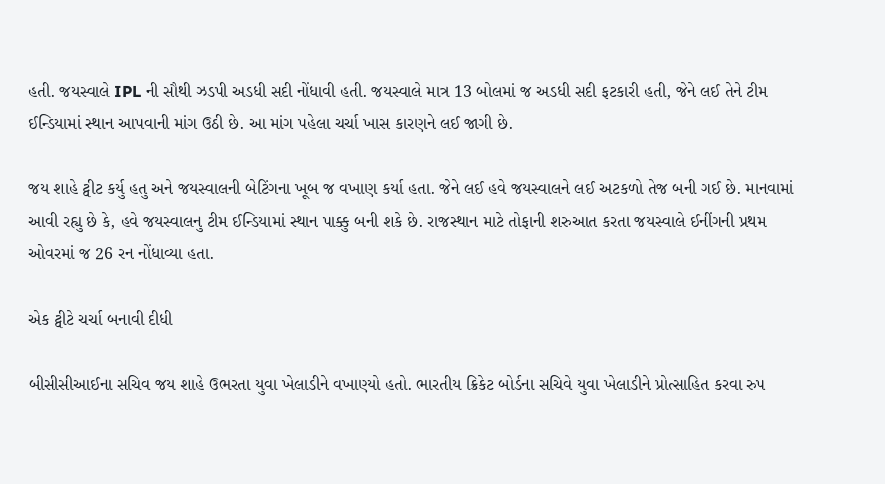હતી. જયસ્વાલે IPL ની સૌથી ઝડપી અડધી સદી નોંધાવી હતી. જયસ્વાલે માત્ર 13 બોલમાં જ અડધી સદી ફટકારી હતી, જેને લઈ તેને ટીમ ઈન્ડિયામાં સ્થાન આપવાની માંગ ઉઠી છે. આ માંગ પહેલા ચર્ચા ખાસ કારણને લઈ જાગી છે.

જય શાહે ટ્વીટ કર્યુ હતુ અને જયસ્વાલની બેટિંગના ખૂબ જ વખાણ કર્યા હતા. જેને લઈ હવે જયસ્વાલને લઈ અટકળો તેજ બની ગઈ છે. માનવામાં આવી રહ્યુ છે કે, હવે જયસ્વાલનુ ટીમ ઈન્ડિયામાં સ્થાન પાક્કુ બની શકે છે. રાજસ્થાન માટે તોફાની શરુઆત કરતા જયસ્વાલે ઈનીંગની પ્રથમ ઓવરમાં જ 26 રન નોંધાવ્યા હતા.

એક ટ્વીટે ચર્ચા બનાવી દીધી

બીસીસીઆઈના સચિવ જય શાહે ઉભરતા યુવા ખેલાડીને વખાણ્યો હતો. ભારતીય ક્રિકેટ બોર્ડના સચિવે યુવા ખેલાડીને પ્રોત્સાહિત કરવા રુપ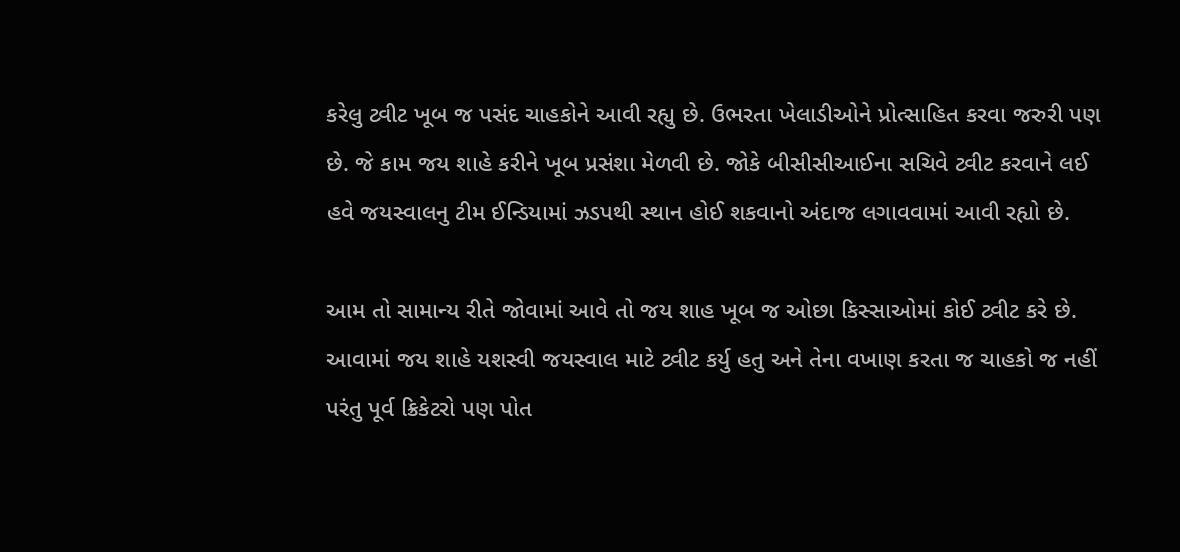કરેલુ ટ્વીટ ખૂબ જ પસંદ ચાહકોને આવી રહ્યુ છે. ઉભરતા ખેલાડીઓને પ્રોત્સાહિત કરવા જરુરી પણ છે. જે કામ જય શાહે કરીને ખૂબ પ્રસંશા મેળવી છે. જોકે બીસીસીઆઈના સચિવે ટ્વીટ કરવાને લઈ હવે જયસ્વાલનુ ટીમ ઈન્ડિયામાં ઝડપથી સ્થાન હોઈ શકવાનો અંદાજ લગાવવામાં આવી રહ્યો છે.

આમ તો સામાન્ય રીતે જોવામાં આવે તો જય શાહ ખૂબ જ ઓછા કિસ્સાઓમાં કોઈ ટ્વીટ કરે છે. આવામાં જય શાહે યશસ્વી જયસ્વાલ માટે ટ્વીટ કર્યુ હતુ અને તેના વખાણ કરતા જ ચાહકો જ નહીં પરંતુ પૂર્વ ક્રિકેટરો પણ પોત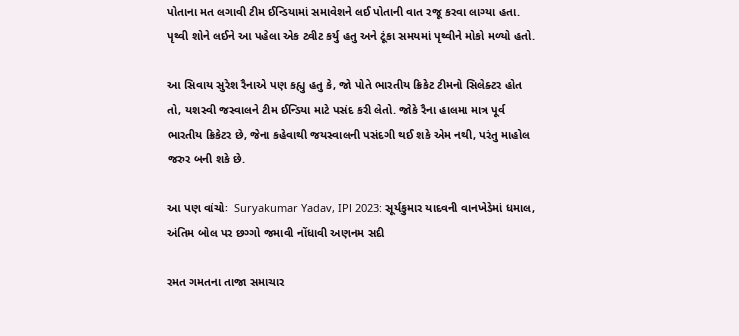પોતાના મત લગાવી ટીમ ઈન્ડિયામાં સમાવેશને લઈ પોતાની વાત રજૂ કરવા લાગ્યા હતા. પૃથ્વી શોને લઈને આ પહેલા એક ટ્વીટ કર્યુ હતુ અને ટૂંકા સમયમાં પૃથ્વીને મોકો મળ્યો હતો.

આ સિવાય સુરેશ રૈનાએ પણ કહ્યુ હતુ કે, જો પોતે ભારતીય ક્રિકેટ ટીમનો સિલેક્ટર હોત તો, યશસ્વી જસ્વાલને ટીમ ઈન્ડિયા માટે પસંદ કરી લેતો. જોકે રૈના હાલમા માત્ર પૂર્વ ભારતીય ક્રિકેટર છે, જેના કહેવાથી જયસ્વાલની પસંદગી થઈ શકે એમ નથી, પરંતુ માહોલ જરુર બની શકે છે.

આ પણ વાંચોઃ  Suryakumar Yadav, IPl 2023: સૂર્યકુમાર યાદવની વાનખેડેમાં ધમાલ, અંતિમ બોલ પર છગ્ગો જમાવી નોંધાવી અણનમ સદી

રમત ગમતના તાજા સમાચાર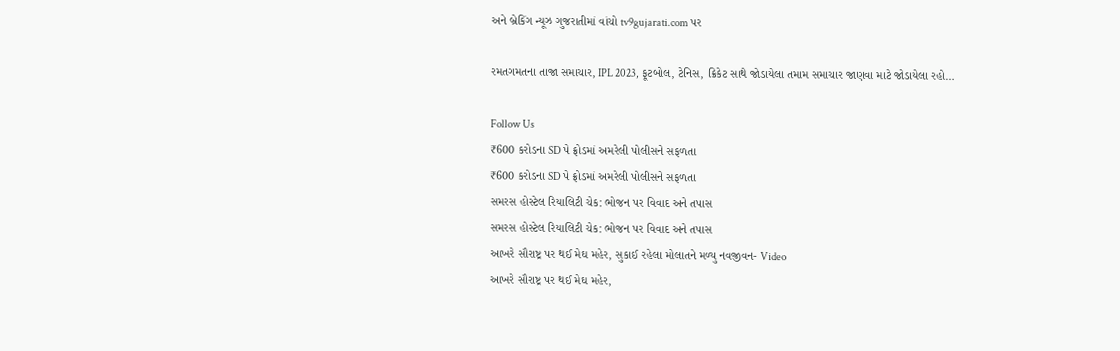અને બ્રેકિંગ ન્યૂઝ ગુજરાતીમાં વાંચો tv9gujarati.com પર

રમતગમતના તાજા સમાચાર, IPL 2023, ફૂટબોલ, ટેનિસ, ક્રિકેટ સાથે જોડાયેલા તમામ સમાચાર જાણવા માટે જોડાયેલા રહો…

Follow Us
₹600 કરોડના SD પે ફ્રોડમાં અમરેલી પોલીસને સફળતા
₹600 કરોડના SD પે ફ્રોડમાં અમરેલી પોલીસને સફળતા
સમરસ હોસ્ટેલ રિયાલિટી ચેક: ભોજન પર વિવાદ અને તપાસ
સમરસ હોસ્ટેલ રિયાલિટી ચેક: ભોજન પર વિવાદ અને તપાસ
આખરે સૌરાષ્ટ્ર પર થઈ મેઘ મહેર, સુકાઈ રહેલા મોલાતને મળ્યુ નવજીવન- Video
આખરે સૌરાષ્ટ્ર પર થઈ મેઘ મહેર,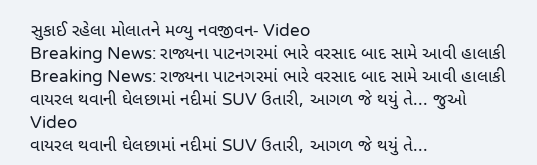સુકાઈ રહેલા મોલાતને મળ્યુ નવજીવન- Video
Breaking News: રાજ્યના પાટનગરમાં ભારે વરસાદ બાદ સામે આવી હાલાકી
Breaking News: રાજ્યના પાટનગરમાં ભારે વરસાદ બાદ સામે આવી હાલાકી
વાયરલ થવાની ઘેલછામાં નદીમાં SUV ઉતારી, આગળ જે થયું તે... જુઓ Video
વાયરલ થવાની ઘેલછામાં નદીમાં SUV ઉતારી, આગળ જે થયું તે...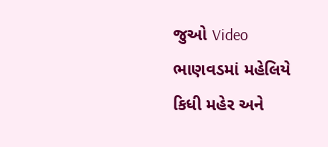જુઓ Video
ભાણવડમાં મહેલિયે કિધી મહેર અને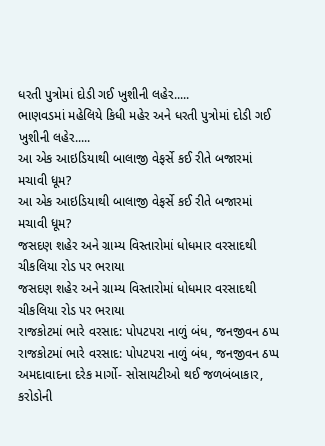ધરતી પુત્રોમાં દોડી ગઈ ખુશીની લહેર.....
ભાણવડમાં મહેલિયે કિધી મહેર અને ધરતી પુત્રોમાં દોડી ગઈ ખુશીની લહેર.....
આ એક આઇડિયાથી બાલાજી વેફર્સે કઈ રીતે બજારમાં મચાવી ધૂમ?
આ એક આઇડિયાથી બાલાજી વેફર્સે કઈ રીતે બજારમાં મચાવી ધૂમ?
જસદણ શહેર અને ગ્રામ્ય વિસ્તારોમાં ધોધમાર વરસાદથી ચીકલિયા રોડ પર ભરાયા
જસદણ શહેર અને ગ્રામ્ય વિસ્તારોમાં ધોધમાર વરસાદથી ચીકલિયા રોડ પર ભરાયા
રાજકોટમાં ભારે વરસાદ: પોપટપરા નાળું બંધ, જનજીવન ઠપ્પ
રાજકોટમાં ભારે વરસાદ: પોપટપરા નાળું બંધ, જનજીવન ઠપ્પ
અમદાવાદના દરેક માર્ગો- સોસાયટીઓ થઈ જળબંબાકાર, કરોડોની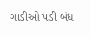ગાડીઓ પડી બંધ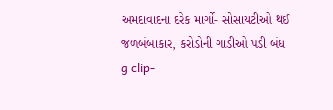અમદાવાદના દરેક માર્ગો- સોસાયટીઓ થઈ જળબંબાકાર, કરોડોની ગાડીઓ પડી બંધ
g clip-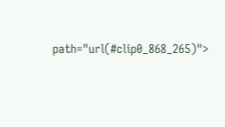path="url(#clip0_868_265)">